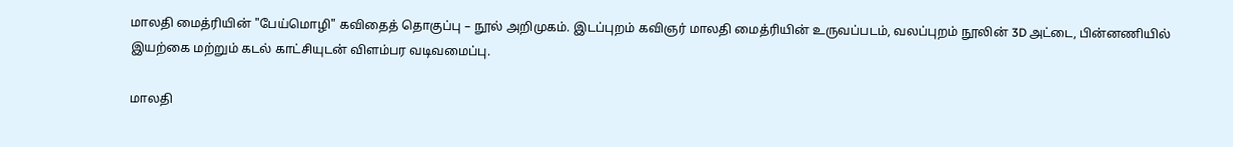மாலதி மைத்ரியின் "பேய்மொழி" கவிதைத் தொகுப்பு – நூல் அறிமுகம். இடப்புறம் கவிஞர் மாலதி மைத்ரியின் உருவப்படம், வலப்புறம் நூலின் 3D அட்டை, பின்னணியில் இயற்கை மற்றும் கடல் காட்சியுடன் விளம்பர வடிவமைப்பு.

மாலதி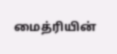மைத்ரியின்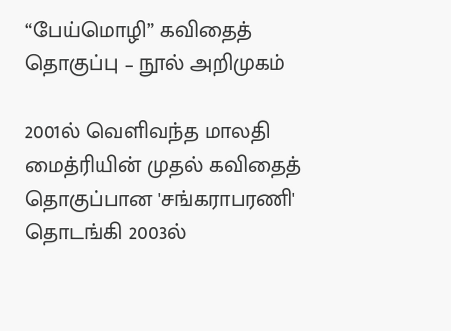“பேய்மொழி” கவிதைத் தொகுப்பு – நூல் அறிமுகம்

2001ல் வெளிவந்த மாலதி மைத்ரியின் முதல் கவிதைத் தொகுப்பான 'சங்கராபரணி' தொடங்கி 2003ல்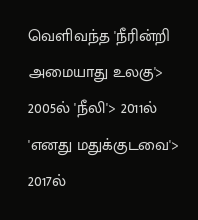வெளிவந்த 'நீரின்றி அமையாது உலகு'> 2005ல் 'நீலி'> 2011ல் 'எனது மதுக்குடவை'> 2017ல்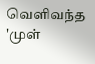வெளிவந்த 'முள்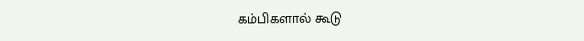கம்பிகளால் கூடு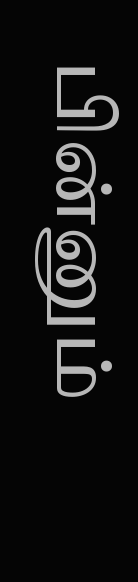பின்னும்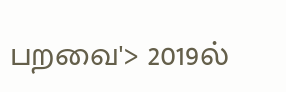பறவை'> 2019ல்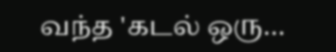வந்த 'கடல் ஒரு…